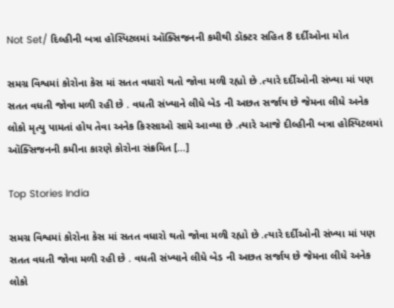Not Set/ દિલ્હીની બત્રા હોસ્પિટલમાં ઑક્સિજનની કમીથી ડૉક્ટર સહિત 8 દર્દીઓના મોત

સમગ્ર વિશ્વમાં કોરોના કેસ માં સતત વધારો થતો જોવા મળી રહ્યો છે .ત્યારે દર્દીઓની સંખ્યા માં પણ સતત વધતી જોવા મળી રહી છે . વધતી સંખ્યાને લીધે બેડ ની અછત સર્જાય છે જેમના લીધે અનેક લોકો મૃત્યુ પામતાં હોય તેવા અનેક કિસ્સાઓ સામે આવ્યા છે .ત્યારે આજે દીલ્હીની બત્રા હોસ્પિટલમાં ઑક્સિજનની કમીના કારણે કોરોના સંક્રમિત […]

Top Stories India

સમગ્ર વિશ્વમાં કોરોના કેસ માં સતત વધારો થતો જોવા મળી રહ્યો છે .ત્યારે દર્દીઓની સંખ્યા માં પણ સતત વધતી જોવા મળી રહી છે . વધતી સંખ્યાને લીધે બેડ ની અછત સર્જાય છે જેમના લીધે અનેક લોકો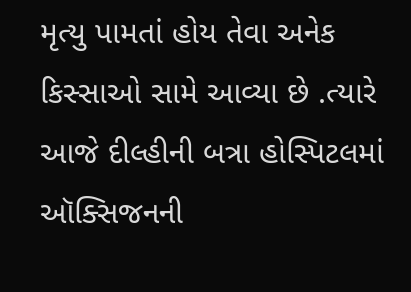મૃત્યુ પામતાં હોય તેવા અનેક કિસ્સાઓ સામે આવ્યા છે .ત્યારે આજે દીલ્હીની બત્રા હોસ્પિટલમાં ઑક્સિજનની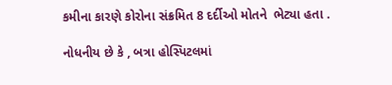કમીના કારણે કોરોના સંક્રમિત 8 દર્દીઓ મોતને  ભેટ્યા હતા .

નોધનીય છે કે , બત્રા હોસ્પિટલમાં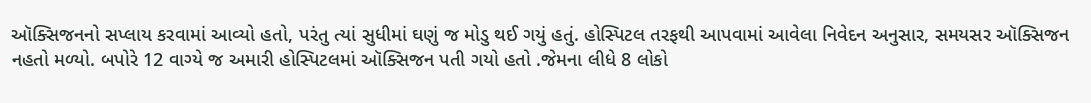ઑક્સિજનનો સપ્લાય કરવામાં આવ્યો હતો, પરંતુ ત્યાં સુધીમાં ઘણું જ મોડુ થઈ ગયું હતું. હોસ્પિટલ તરફથી આપવામાં આવેલા નિવેદન અનુસાર, સમયસર ઑક્સિજન નહતો મળ્યો. બપોરે 12 વાગ્યે જ અમારી હોસ્પિટલમાં ઑક્સિજન પતી ગયો હતો .જેમના લીધે 8 લોકો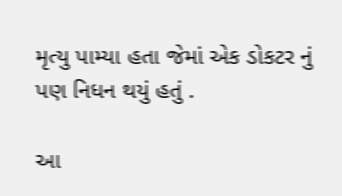મૃત્યુ પામ્યા હતા જેમાં એક ડોકટર નું પણ નિધન થયું હતું .

આ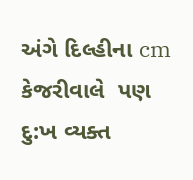અંગે દિલ્હીના cm કેજરીવાલે  પણ દુ:ખ વ્યક્ત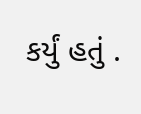કર્યું હતું .